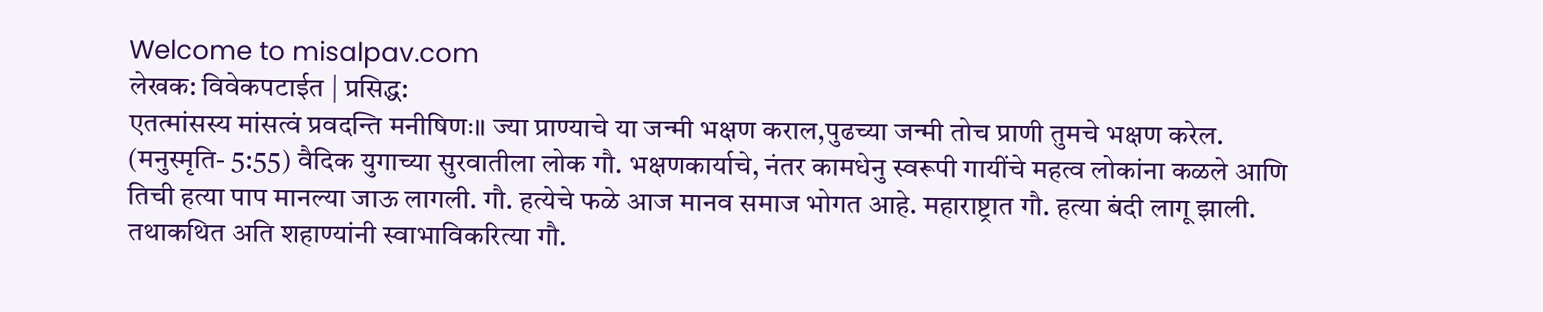Welcome to misalpav.com
लेखक: विवेकपटाईत | प्रसिद्ध:
एतत्मांसस्य मांसत्वं प्रवदन्ति मनीषिणः॥ ज्या प्राण्याचे या जन्मी भक्षण कराल,पुढच्या जन्मी तोच प्राणी तुमचे भक्षण करेल. (मनुस्मृति- 5:55) वैदिक युगाच्या सुरवातीला लोक गौ. भक्षणकार्याचे, नंतर कामधेनु स्वरूपी गायींचे महत्व लोकांना कळले आणि तिची हत्या पाप मानल्या जाऊ लागली. गौ. हत्येचे फळे आज मानव समाज भोगत आहे. महाराष्ट्रात गौ. हत्या बंदी लागू झाली. तथाकथित अति शहाण्यांनी स्वाभाविकरित्या गौ.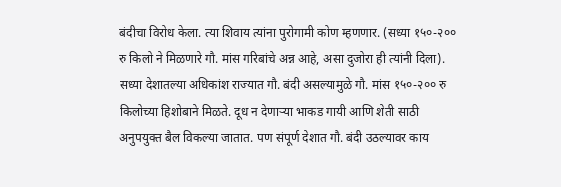बंदीचा विरोध केला. त्या शिवाय त्यांना पुरोगामी कोण म्हणणार. (सध्या १५०-२०० रु किलो ने मिळणारे गौ. मांस गरिबांचे अन्न आहे, असा दुजोरा ही त्यांनी दिला). सध्या देशातल्या अधिकांश राज्यात गौ. बंदी असल्यामुळे गौ. मांस १५०-२०० रु किलोच्या हिशोबाने मिळते. दूध न देणाऱ्या भाकड गायी आणि शेती साठी अनुपयुक्त बैल विकल्या जातात. पण संपूर्ण देशात गौ. बंदी उठल्यावर काय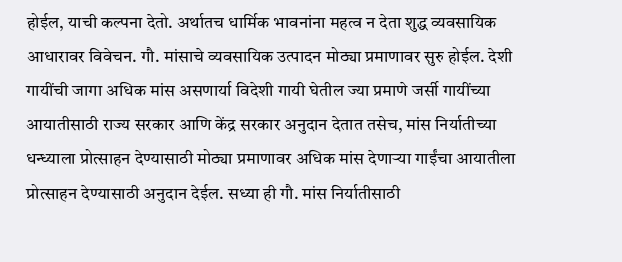होईल, याची कल्पना देतो. अर्थातच धार्मिक भावनांना महत्व न देता शुद्ध व्यवसायिक आधारावर विवेचन. गौ. मांसाचे व्यवसायिक उत्पादन मोठ्या प्रमाणावर सुरु होईल. देशी गायींची जागा अधिक मांस असणार्या विदेशी गायी घेतील ज्या प्रमाणे जर्सी गायींच्या आयातीसाठी राज्य सरकार आणि केंद्र सरकार अनुदान देतात तसेच, मांस निर्यातीच्या धन्ध्याला प्रोत्साहन देण्यासाठी मोठ्या प्रमाणावर अधिक मांस देणाऱ्या गाईंचा आयातीला प्रोत्साहन देण्यासाठी अनुदान देईल. सध्या ही गौ. मांस निर्यातीसाठी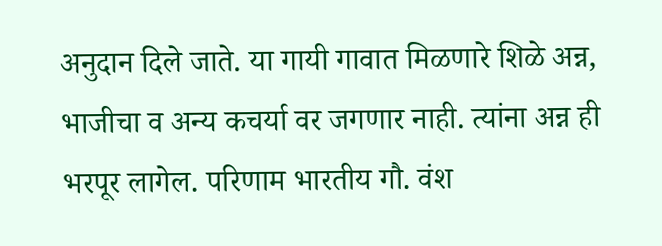अनुदान दिले जाते. या गायी गावात मिळणारे शिळे अन्न, भाजीचा व अन्य कचर्या वर जगणार नाही. त्यांना अन्न ही भरपूर लागेल. परिणाम भारतीय गौ. वंश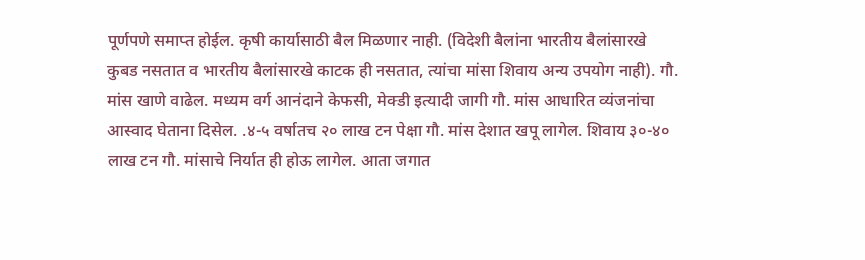पूर्णपणे समाप्त होईल. कृषी कार्यासाठी बैल मिळणार नाही. (विदेशी बैलांना भारतीय बैलांसारखे कुबड नसतात व भारतीय बैलांसारखे काटक ही नसतात, त्यांचा मांसा शिवाय अन्य उपयोग नाही). गौ. मांस खाणे वाढेल. मध्यम वर्ग आनंदाने केफसी, मेक्डी इत्यादी जागी गौ. मांस आधारित व्यंजनांचा आस्वाद घेताना दिसेल. .४-५ वर्षातच २० लाख टन पेक्षा गौ. मांस देशात खपू लागेल. शिवाय ३०-४० लाख टन गौ. मांसाचे निर्यात ही होऊ लागेल. आता जगात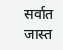सर्वात जास्त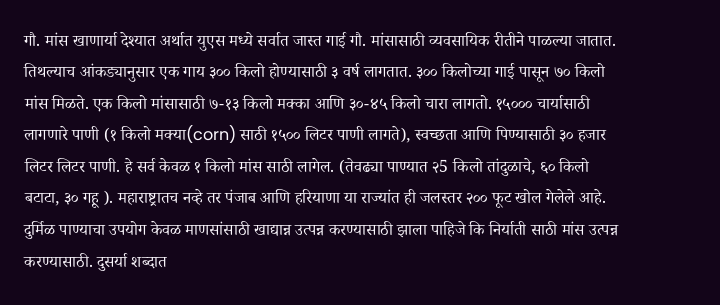गौ. मांस खाणार्या देश्यात अर्थात युएस मध्ये सर्वात जास्त गाई गौ. मांसासाठी व्यवसायिक रीतीने पाळल्या जातात. तिथल्याच आंकड्यानुसार एक गाय ३०० किलो होण्यासाठी ३ वर्ष लागतात. ३०० किलोच्या गाई पासून ७० किलो मांस मिळते. एक किलो मांसासाठी ७-१३ किलो मक्का आणि ३०-४५ किलो चारा लागतो. १५००० चार्यासाठी लागणारे पाणी (१ किलो मक्या(corn) साठी १५०० लिटर पाणी लागते), स्वच्छता आणि पिण्यासाठी ३० हजार लिटर लिटर पाणी. हे सर्व केवळ १ किलो मांस साठी लागेल. (तेवढ्या पाण्यात २5 किलो तांदुळाचे, ६० किलो बटाटा, ३० गहू ). महाराष्ट्रातच नव्हे तर पंजाब आणि हरियाणा या राज्यांत ही जलस्तर २०० फूट खोल गेलेले आहे. दुर्मिळ पाण्याचा उपयोग केवळ माणसांसाठी खाद्यान्न उत्पन्न करण्यासाठी झाला पाहिजे कि निर्याती साठी मांस उत्पन्न करण्यासाठी. दुसर्या शब्दात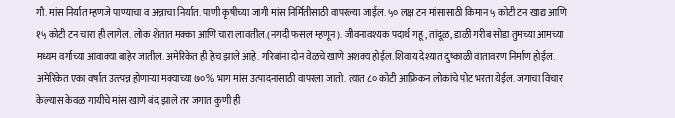गौ. मांस निर्यात म्हणजे पाण्याचा व अन्नाचा निर्यात. पाणी कृषीच्या जागी मांस निर्मितीसाठी वापरल्या जाईल. ५० लक्ष टन मांसासाठी किमान ५ कोटी टन खाद्य आणि १५ कोटी टन चारा ही लागेल. लोक शेतात मक्का आणि चारा लावतील.(नगदी फसल म्हणून). जीवनावश्यक पदार्थ गहू, तांदूळ, डाळी गरीब सोडा तुमच्या आमच्या मध्यम वर्गाच्या आवाक्या बाहेर जातील. अमेरिकेत ही हेच झाले आहे. गरिबांना दोन वेळचे खाणे अशक्य होईल.शिवाय देश्यात दुष्काळी वातावरण निर्माण होईल. अमेरिकेत एका वर्षात उत्त्पन्न होणाऱ्या मक्याच्या ७०% भाग मांस उत्पादनासाठी वापरला जातो. त्यात ८० कोटी आफ्रिकन लोकांचे पोट भरता येईल. जगाचा विचार केल्यास केवळ गायीचे मांस खाणे बंद झाले तर जगात कुणी ही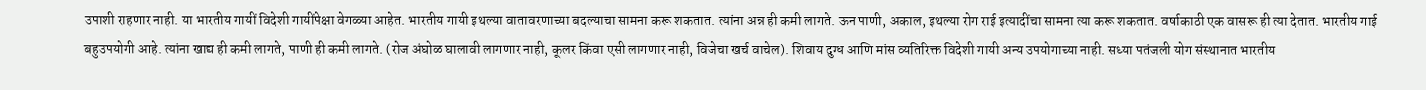उपाशी राहणार नाही. या भारतीय गायीं विदेशी गायींपेक्षा वेगळ्या आहेत. भारतीय गायी इथल्या वातावरणाच्या बदल्याचा सामना करू शकतात. त्यांना अन्न ही कमी लागते. ऊन पाणी, अकाल, इथल्या रोग राई इत्यादींचा सामना त्या करू शकतात. वर्षाकाठी एक वासरू ही त्या देतात. भारतीय गाई बहुउपयोगी आहे. त्यांना खाद्य ही कमी लागते, पाणी ही कमी लागते. (रोज अंघोळ घालावी लागणार नाही, कूलर किंवा एसी लागणार नाही, विजेचा खर्च वाचेल). शिवाय दुग्ध आणि मांस व्यतिरिक्त विदेशी गायी अन्य उपयोगाच्या नाही. सध्या पतंजली योग संस्थानात भारतीय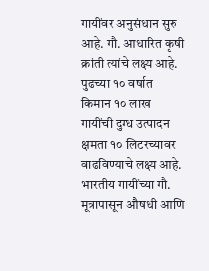गायींवर अनुसंधान सुरु आहे. गौ. आधारित कृषी क्रांती त्यांचे लक्ष्य आहे. पुढच्या १० वर्षात किमान १० लाख गायींची दुग्ध उत्पादन क्षमता १० लिटरच्यावर वाढविण्याचे लक्ष्य आहे. भारतीय गायींच्या गौ. मूत्रापासून औषधी आणि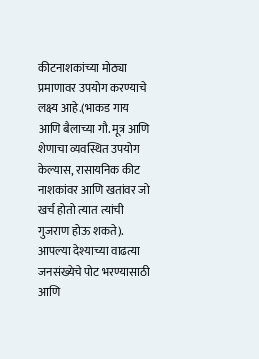कीटनाशकांच्या मोठ्या प्रमाणावर उपयोग करण्याचे लक्ष्य आहे.(भाकड गाय आणि बैलाच्या गौ. मूत्र आणि शेणाचा व्यवस्थित उपयोग केल्यास, रासायनिक कीट नाशकांवर आणि खतांवर जो खर्च होतो त्यात त्यांची गुजराण होऊ शकते). आपल्या देश्याच्या वाढत्या जनसंख्येचे पोट भरण्यासाठी आणि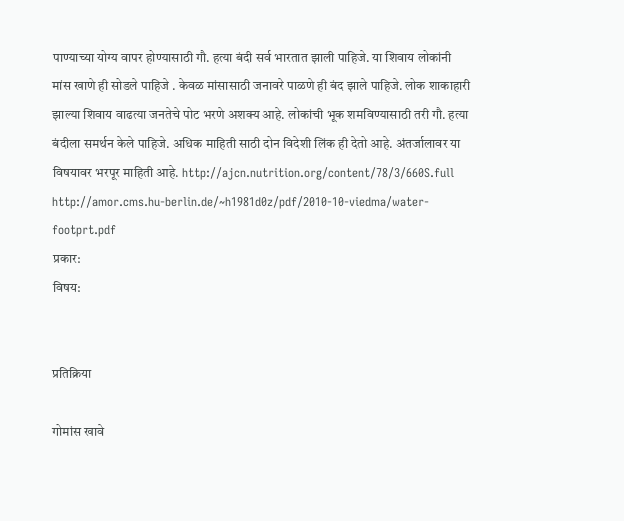पाण्याच्या योग्य वापर होण्यासाठी गौ. हत्या बंदी सर्व भारतात झाली पाहिजे. या शिवाय लोकांनी मांस खाणे ही सोडले पाहिजे . केवळ मांसासाठी जनावरे पाळणे ही बंद झाले पाहिजे. लोक शाकाहारी झाल्या शिवाय वाढत्या जनतेचे पोट भरणे अशक्य आहे. लोकांची भूक शमविण्यासाठी तरी गौ. हत्या बंदीला समर्थन केले पाहिजे. अधिक माहिती साठी दोन विदेशी लिंक ही देतो आहे. अंतर्जालावर या विषयावर भरपूर माहिती आहे. http://ajcn.nutrition.org/content/78/3/660S.full http://amor.cms.hu-berlin.de/~h1981d0z/pdf/2010-10-viedma/water-footprt.pdf
प्रकार:
विषय:


प्रतिक्रिया

गोमांस खावे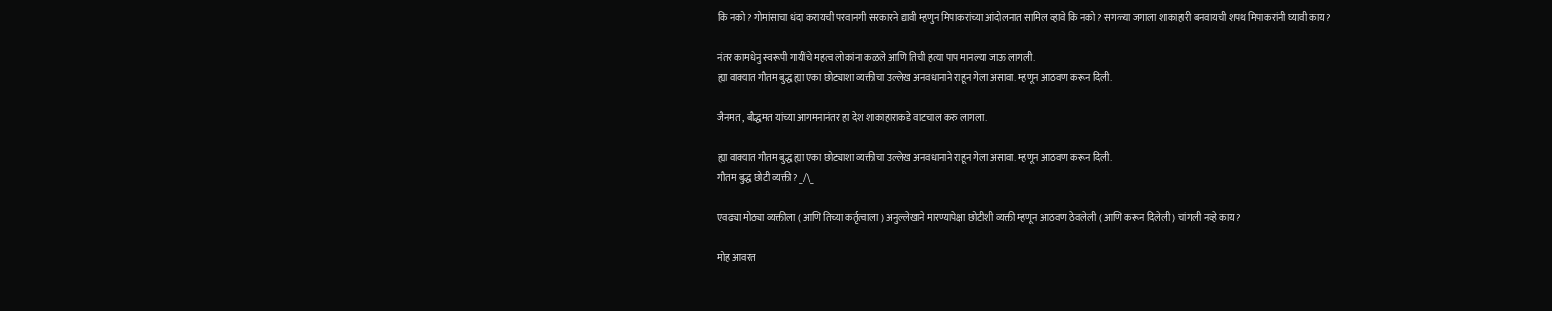कि नको? गोमांसाचा धंदा करायची परवानगी सरकारने द्यावी म्हणुन मिपाकरांच्या आंदोलनात सामिल व्हावे कि नको? सगळ्या जगाला शाकाहारी बनवायची शपथ मिपाकरांनी घ्यावी काय?

नंतर कामधेनु स्वरूपी गायींचे महत्व लोकांना कळले आणि तिची हत्या पाप मानल्या जाऊ लागली.
ह्या वाक्यात गौतम बुद्ध ह्या एका छोट्याशा व्यक्तीचा उल्लेख अनवधानाने राहून गेला असावा. म्हणून आठवण करून दिली.

जैनमत , बौद्धमत यांच्या आगमनानंतर हा देश शाकाहाराकडे वाटचाल करु लागला.

ह्या वाक्यात गौतम बुद्ध ह्या एका छोट्याशा व्यक्तीचा उल्लेख अनवधानाने राहून गेला असावा. म्हणून आठवण करून दिली.
गौतम बुद्ध छोटी व्यक्ती? _/\_

एवढ्या मोठ्या व्यक्तीला ( आणि तिच्या कर्तृत्वाला ) अनुल्लेखाने मारण्यापेक्षा छोटीशी व्यक्ती म्हणून आठवण ठेवलेली ( आणि करून दिलेली ) चांगली नव्हे काय?

मोह आवरत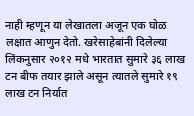नाही म्हणून या लेखातला अजून एक घोळ लक्षात आणुन देतो. खरेसाहेबांनी दिलेल्या लिंकनुसार २०१२ मधे भारतात सुमारे ३६ लाख टन बीफ तयार झाले असून त्यातले सुमारे १९ लाख टन निर्यात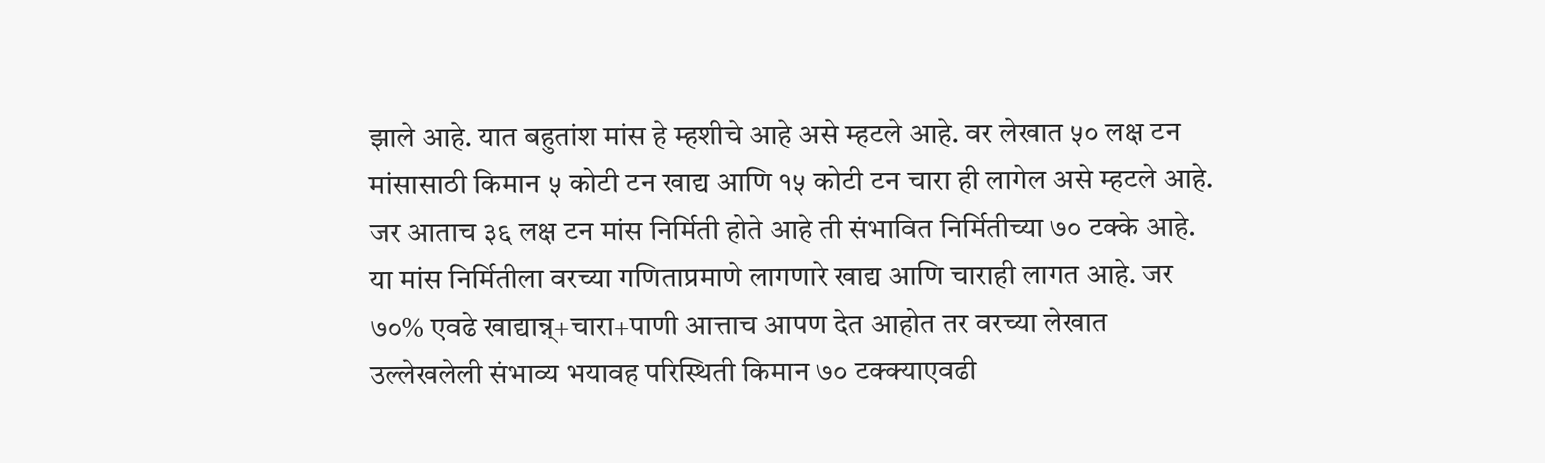झाले आहे. यात बहुतांश मांस हे म्हशीचे आहे असे म्हटले आहे. वर लेखात ५० लक्ष टन मांसासाठी किमान ५ कोटी टन खाद्य आणि १५ कोटी टन चारा ही लागेल असे म्हटले आहे. जर आताच ३६ लक्ष टन मांस निर्मिती होते आहे ती संभावित निर्मितीच्या ७० टक्के आहे. या मांस निर्मितीला वरच्या गणिताप्रमाणे लागणारे खाद्य आणि चाराही लागत आहे. जर ७०% एवढे खाद्यान्न्+चारा+पाणी आत्ताच आपण देत आहोत तर वरच्या लेखात उल्लेखलेली संभाव्य भयावह परिस्थिती किमान ७० टक्क्याएवढी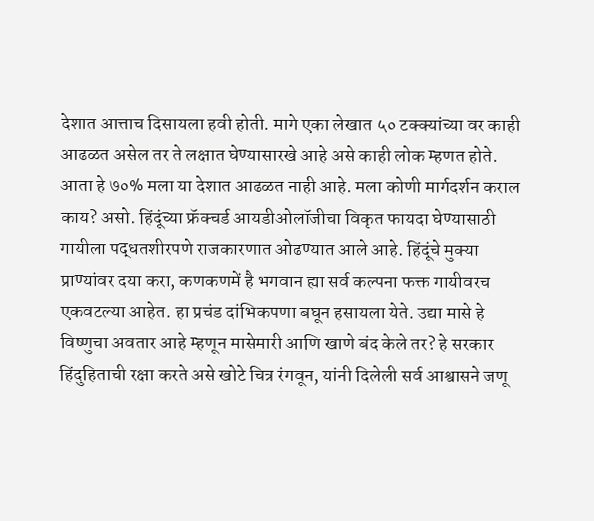देशात आत्ताच दिसायला हवी होती. मागे एका लेखात ५० टक्क्यांच्या वर काही आढळत असेल तर ते लक्षात घेण्यासारखे आहे असे काही लोक म्हणत होते. आता हे ७०% मला या देशात आढळत नाही आहे. मला कोणी मार्गदर्शन कराल काय? असो. हिंदूंच्या फ्रॅक्चर्ड आयडीओलॉजीचा विकृत फायदा घेण्यासाठी गायीला पद्धतशीरपणे राजकारणात ओढण्यात आले आहे. हिंदूंचे मुक्या प्राण्यांवर दया करा, कणकणमें है भगवान ह्या सर्व कल्पना फक्त गायीवरच एकवटल्या आहेत. हा प्रचंड दांभिकपणा बघून हसायला येते. उद्या मासे हे विष्णुचा अवतार आहे म्हणून मासेमारी आणि खाणे बंद केले तर? हे सरकार हिंदुहिताची रक्षा करते असे खोटे चित्र रंगवून, यांनी दिलेली सर्व आश्वासने जणू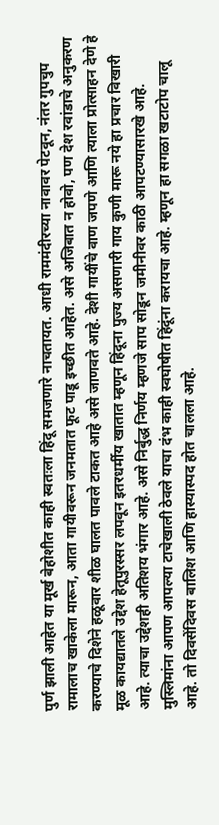पुर्ण झाली आहेत या मूर्ख बेहोशीत काही स्वतःला हिंदू समजणारे नाचतायत. आधी राममंदीरच्या नावावर पेटवून, नंतर गुपचुप रामालाच खाकेला मारून, आता गायीवरून जनमतात फूट पाडू इच्छीत आहेत. असे अजिबात न होवो, पण देश रवांडाचे अनुकरण करण्याचे दिशेने हळूवार शीळ घालत पावले टाकत आहे असे जाणवते आहे. देशी गायींचे वाण जपणे आणि त्याला प्रोत्साहन देणे हे मूळ कायद्यातले उद्देश हेतूपुरस्सर लपवून इतरधर्मीय खातात म्हणून हिंदूना पुज्य असणारी गाय कुणी मारू नये हा प्रचार विखारी आहे. त्याचा उद्देशही अतिशय भंगार आहे. असे निर्बुद्ध निर्णय म्हणजे साप सोडून जमीनीवर काठी आपटण्यासारखे आहे. मुस्लिमांना आपण आपल्या टाचेखाली ठेवले याचा दंभ काही स्वघोषीत हिंदूंना करायचा आहे. म्हणून हा सगळा खटाटोप चालू आहे. तो दिवसेंदिवस बालिश आणि हास्यास्पद होत चालला आहे.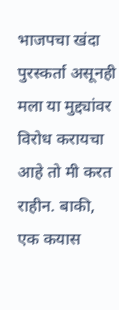भाजपचा खंदा पुरस्कर्ता असूनही मला या मुद्द्यांवर विरोध करायचा आहे तो मी करत राहीन. बाकी, एक कयास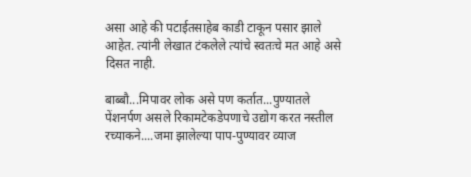असा आहे की पटाईतसाहेब काडी टाकून पसार झाले आहेत. त्यांनी लेखात टंकलेले त्यांचे स्वतःचे मत आहे असे दिसत नाही.

बाब्बौ...मिपावर लोक असे पण कर्तात...पुण्यातले पेंशनर्पण असले रिकामटेकडेपणाचे उद्योग करत नस्तील रच्याकने....जमा झालेल्या पाप-पुण्यावर व्याज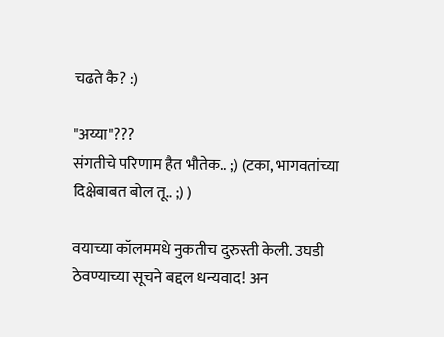चढते कै? :)

"अय्या"???
संगतीचे परिणाम हैत भौतेक.. ;) (टका, भागवतांच्या दिक्षेबाबत बोल तू.. ;) )

वयाच्या कॉलममधे नुकतीच दुरुस्ती केली. उघडी ठेवण्याच्या सूचने बद्दल धन्यवाद! अन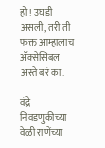हो! उघडी असली, तरी ती फक्त आम्हालाच अ‍ॅक्सेसिबल अस्ते बरं का.

वंद्रे निवडणुकीच्या वेळी राणेंच्या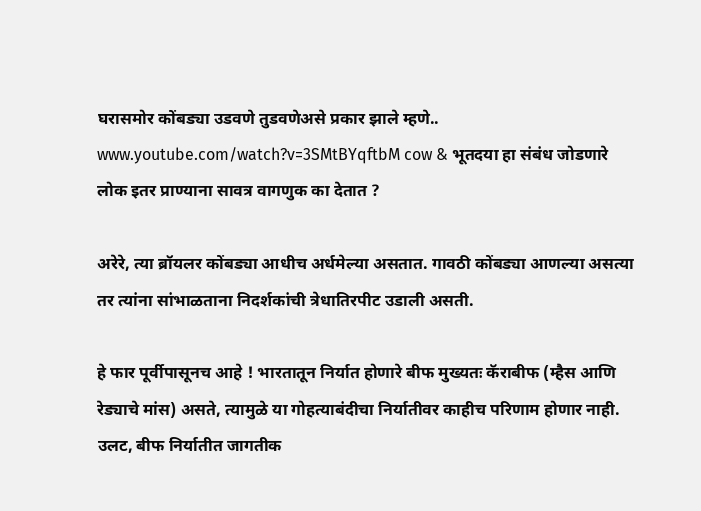घरासमोर कोंबड्या उडवणे तुडवणेअसे प्रकार झाले म्हणे.. www.youtube.com/watch?v=3SMtBYqftbM cow & भूतदया हा संबंध जोडणारे लोक इतर प्राण्याना सावत्र वागणुक का देतात ?

अरेरे, त्या ब्रॉयलर कोंबड्या आधीच अर्धमेल्या असतात. गावठी कोंबड्या आणल्या असत्या तर त्यांना सांभाळताना निदर्शकांची त्रेधातिरपीट उडाली असती.

हे फार पूर्वीपासूनच आहे ! भारतातून निर्यात होणारे बीफ मुख्यतः कॅराबीफ (म्हैस आणि रेड्याचे मांस) असते, त्यामुळे या गोहत्याबंदीचा निर्यातीवर काहीच परिणाम होणार नाही. उलट, बीफ निर्यातीत जागतीक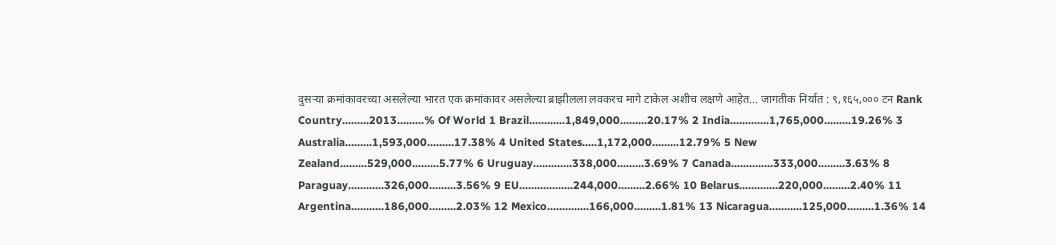दुसर्‍या क्रमांकावरच्या असलेल्या भारत एक क्रमांकावर असलेल्या ब्राझीलला लवकरच मागे टाकेल अशीच लक्षणे आहेत... जागतीक निर्यात : ९,१६५,००० टन Rank Country.........2013.........% Of World 1 Brazil............1,849,000.........20.17% 2 India.............1,765,000.........19.26% 3 Australia.........1,593,000.........17.38% 4 United States.....1,172,000.........12.79% 5 New Zealand.........529,000.........5.77% 6 Uruguay.............338,000.........3.69% 7 Canada..............333,000.........3.63% 8 Paraguay............326,000.........3.56% 9 EU..................244,000.........2.66% 10 Belarus.............220,000.........2.40% 11 Argentina...........186,000.........2.03% 12 Mexico..............166,000.........1.81% 13 Nicaragua...........125,000.........1.36% 14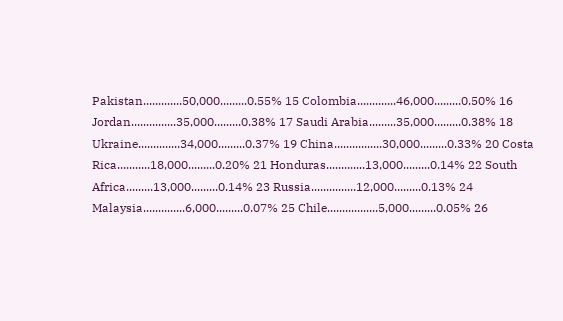Pakistan.............50,000.........0.55% 15 Colombia.............46,000.........0.50% 16 Jordan...............35,000.........0.38% 17 Saudi Arabia.........35,000.........0.38% 18 Ukraine..............34,000.........0.37% 19 China................30,000.........0.33% 20 Costa Rica...........18,000.........0.20% 21 Honduras.............13,000.........0.14% 22 South Africa.........13,000.........0.14% 23 Russia...............12,000.........0.13% 24 Malaysia..............6,000.........0.07% 25 Chile.................5,000.........0.05% 26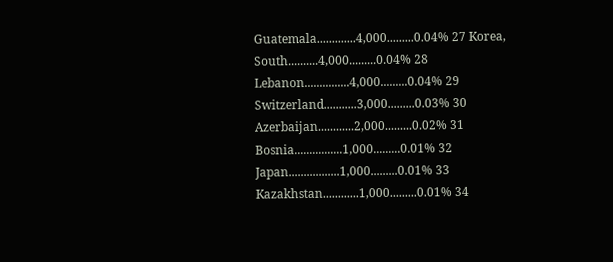Guatemala.............4,000.........0.04% 27 Korea, South..........4,000.........0.04% 28 Lebanon...............4,000.........0.04% 29 Switzerland...........3,000.........0.03% 30 Azerbaijan............2,000.........0.02% 31 Bosnia................1,000.........0.01% 32 Japan.................1,000.........0.01% 33 Kazakhstan............1,000.........0.01% 34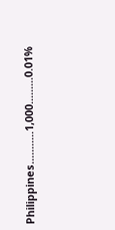Philippines...........1,000.........0.01%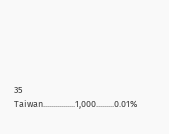35 Taiwan................1,000.........0.01%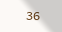36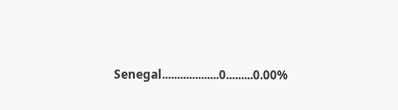Senegal...................0.........0.00%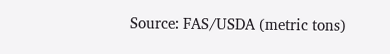Source: FAS/USDA (metric tons)